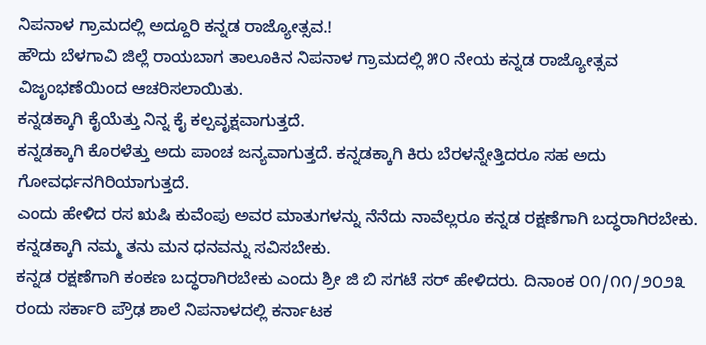ನಿಪನಾಳ ಗ್ರಾಮದಲ್ಲಿ ಅದ್ದೂರಿ ಕನ್ನಡ ರಾಜ್ಯೋತ್ಸವ.!
ಹೌದು ಬೆಳಗಾವಿ ಜಿಲ್ಲೆ ರಾಯಬಾಗ ತಾಲೂಕಿನ ನಿಪನಾಳ ಗ್ರಾಮದಲ್ಲಿ ೫೦ ನೇಯ ಕನ್ನಡ ರಾಜ್ಯೋತ್ಸವ ವಿಜೃಂಭಣೆಯಿಂದ ಆಚರಿಸಲಾಯಿತು.
ಕನ್ನಡಕ್ಕಾಗಿ ಕೈಯೆತ್ತು ನಿನ್ನ ಕೈ ಕಲ್ಪವೃಕ್ಷವಾಗುತ್ತದೆ.
ಕನ್ನಡಕ್ಕಾಗಿ ಕೊರಳೆತ್ತು ಅದು ಪಾಂಚ ಜನ್ಯವಾಗುತ್ತದೆ. ಕನ್ನಡಕ್ಕಾಗಿ ಕಿರು ಬೆರಳನ್ನೇತ್ತಿದರೂ ಸಹ ಅದು ಗೋವರ್ಧನಗಿರಿಯಾಗುತ್ತದೆ.
ಎಂದು ಹೇಳಿದ ರಸ ಋಷಿ ಕುವೆಂಪು ಅವರ ಮಾತುಗಳನ್ನು ನೆನೆದು ನಾವೆಲ್ಲರೂ ಕನ್ನಡ ರಕ್ಷಣೆಗಾಗಿ ಬದ್ಧರಾಗಿರಬೇಕು. ಕನ್ನಡಕ್ಕಾಗಿ ನಮ್ಮ ತನು ಮನ ಧನವನ್ನು ಸವಿಸಬೇಕು.
ಕನ್ನಡ ರಕ್ಷಣೆಗಾಗಿ ಕಂಕಣ ಬದ್ಧರಾಗಿರಬೇಕು ಎಂದು ಶ್ರೀ ಜಿ ಬಿ ಸಗಟೆ ಸರ್ ಹೇಳಿದರು. ದಿನಾಂಕ ೦೧/೧೧/೨೦೨೩ ರಂದು ಸರ್ಕಾರಿ ಪ್ರೌಢ ಶಾಲೆ ನಿಪನಾಳದಲ್ಲಿ ಕರ್ನಾಟಕ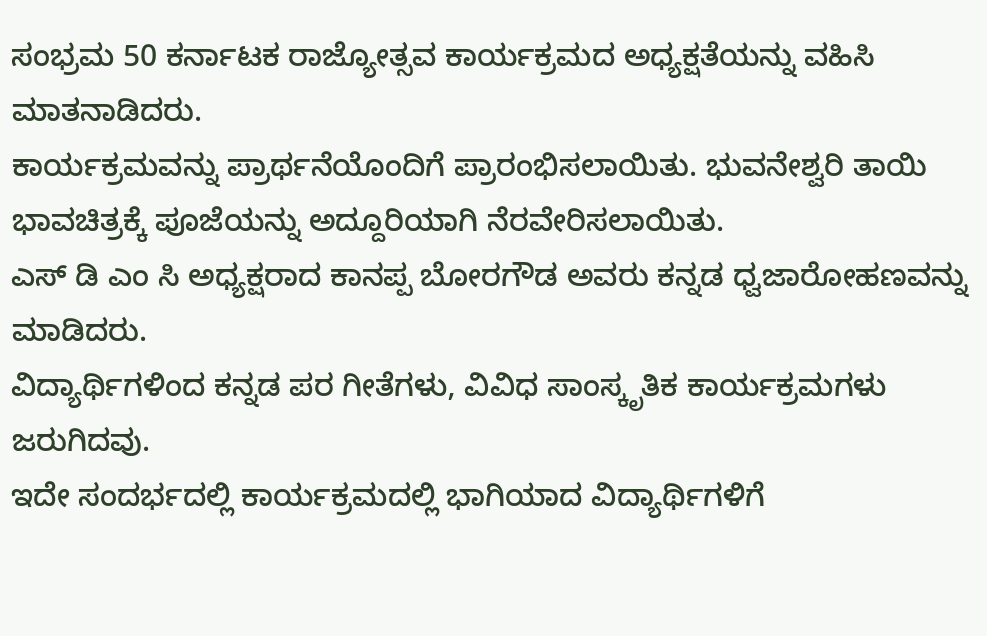ಸಂಭ್ರಮ 50 ಕರ್ನಾಟಕ ರಾಜ್ಯೋತ್ಸವ ಕಾರ್ಯಕ್ರಮದ ಅಧ್ಯಕ್ಷತೆಯನ್ನು ವಹಿಸಿ ಮಾತನಾಡಿದರು.
ಕಾರ್ಯಕ್ರಮವನ್ನು ಪ್ರಾರ್ಥನೆಯೊಂದಿಗೆ ಪ್ರಾರಂಭಿಸಲಾಯಿತು. ಭುವನೇಶ್ವರಿ ತಾಯಿ ಭಾವಚಿತ್ರಕ್ಕೆ ಪೂಜೆಯನ್ನು ಅದ್ದೂರಿಯಾಗಿ ನೆರವೇರಿಸಲಾಯಿತು.
ಎಸ್ ಡಿ ಎಂ ಸಿ ಅಧ್ಯಕ್ಷರಾದ ಕಾನಪ್ಪ ಬೋರಗೌಡ ಅವರು ಕನ್ನಡ ಧ್ವಜಾರೋಹಣವನ್ನು ಮಾಡಿದರು.
ವಿದ್ಯಾರ್ಥಿಗಳಿಂದ ಕನ್ನಡ ಪರ ಗೀತೆಗಳು, ವಿವಿಧ ಸಾಂಸ್ಕೃತಿಕ ಕಾರ್ಯಕ್ರಮಗಳು ಜರುಗಿದವು.
ಇದೇ ಸಂದರ್ಭದಲ್ಲಿ ಕಾರ್ಯಕ್ರಮದಲ್ಲಿ ಭಾಗಿಯಾದ ವಿದ್ಯಾರ್ಥಿಗಳಿಗೆ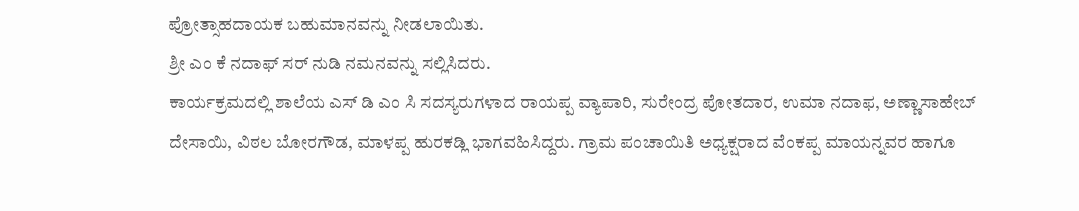ಪ್ರೋತ್ಸಾಹದಾಯಕ ಬಹುಮಾನವನ್ನು ನೀಡಲಾಯಿತು.
ಶ್ರೀ ಎಂ ಕೆ ನದಾಫ್ ಸರ್ ನುಡಿ ನಮನವನ್ನು ಸಲ್ಲಿಸಿದರು.
ಕಾರ್ಯಕ್ರಮದಲ್ಲಿ ಶಾಲೆಯ ಎಸ್ ಡಿ ಎಂ ಸಿ ಸದಸ್ಯರುಗಳಾದ ರಾಯಪ್ಪ ವ್ಯಾಪಾರಿ, ಸುರೇಂದ್ರ ಪೋತದಾರ, ಉಮಾ ನದಾಫ, ಅಣ್ಣಾಸಾಹೇಬ್ ದೇಸಾಯಿ, ವಿಠಲ ಬೋರಗೌಡ, ಮಾಳಪ್ಪ ಹುರಕಡ್ಲಿ ಭಾಗವಹಿಸಿದ್ದರು. ಗ್ರಾಮ ಪಂಚಾಯಿತಿ ಅಧ್ಯಕ್ಷರಾದ ವೆಂಕಪ್ಪ ಮಾಯನ್ನವರ ಹಾಗೂ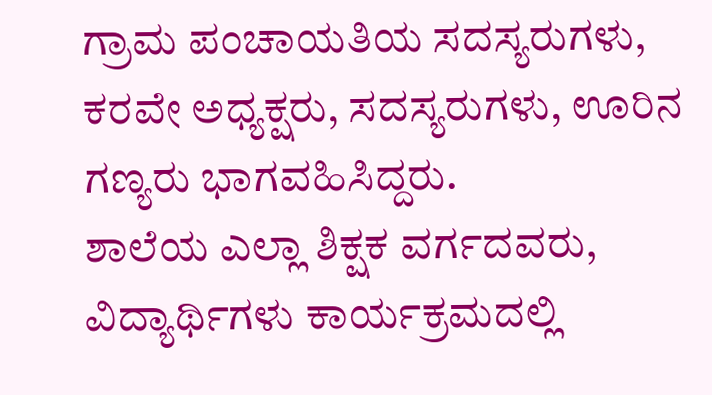ಗ್ರಾಮ ಪಂಚಾಯತಿಯ ಸದಸ್ಯರುಗಳು, ಕರವೇ ಅಧ್ಯಕ್ಷರು, ಸದಸ್ಯರುಗಳು, ಊರಿನ ಗಣ್ಯರು ಭಾಗವಹಿಸಿದ್ದರು.
ಶಾಲೆಯ ಎಲ್ಲಾ ಶಿಕ್ಷಕ ವರ್ಗದವರು, ವಿದ್ಯಾರ್ಥಿಗಳು ಕಾರ್ಯಕ್ರಮದಲ್ಲಿ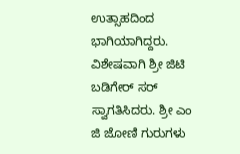ಉತ್ಸಾಹದಿಂದ ಭಾಗಿಯಾಗಿದ್ದರು. ವಿಶೇಷವಾಗಿ ಶ್ರೀ ಜಿಟಿ ಬಡಿಗೇರ್ ಸರ್ ಸ್ವಾಗತಿಸಿದರು. ಶ್ರೀ ಎಂ ಜಿ ಜೋಣಿ ಗುರುಗಳು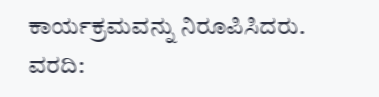ಕಾರ್ಯಕ್ರಮವನ್ನು ನಿರೂಪಿಸಿದರು.
ವರದಿ: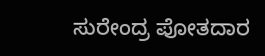ಸುರೇಂದ್ರ ಪೋತದಾರ